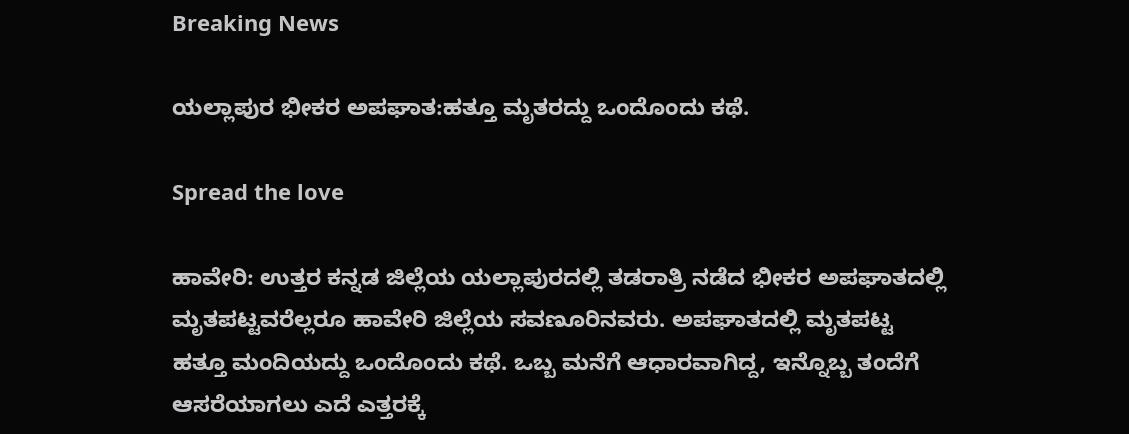Breaking News

ಯಲ್ಲಾಪುರ ಭೀಕರ ಅಪಘಾತ:ಹತ್ತೂ ಮೃತರದ್ದು ಒಂದೊಂದು ಕಥೆ.

Spread the love

ಹಾವೇರಿ: ಉತ್ತರ ಕನ್ನಡ ಜಿಲ್ಲೆಯ ಯಲ್ಲಾಪುರದಲ್ಲಿ ತಡರಾತ್ರಿ ನಡೆದ ಭೀಕರ ಅಪಘಾತದಲ್ಲಿ ಮೃತಪಟ್ಟವರೆಲ್ಲರೂ ಹಾವೇರಿ ಜಿಲ್ಲೆಯ ಸವಣೂರಿನವರು. ಅಪಘಾತದಲ್ಲಿ ಮೃತಪಟ್ಟ ಹತ್ತೂ ಮಂದಿಯದ್ದು ಒಂದೊಂದು ಕಥೆ. ಒಬ್ಬ ಮನೆಗೆ ಆಧಾರವಾಗಿದ್ದ, ಇನ್ನೊಬ್ಬ ತಂದೆಗೆ ಆಸರೆಯಾಗಲು ಎದೆ ಎತ್ತರಕ್ಕೆ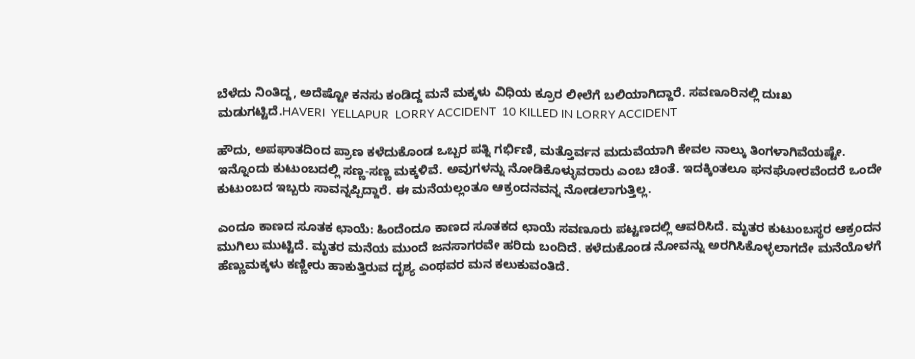ಬೆಳೆದು ನಿಂತಿದ್ದ, ಅದೆಷ್ಟೋ ಕನಸು ಕಂಡಿದ್ದ ಮನೆ ಮಕ್ಕಳು ವಿಧಿಯ ಕ್ರೂರ ಲೀಲೆಗೆ ಬಲಿಯಾಗಿದ್ದಾರೆ. ಸವಣೂರಿನಲ್ಲಿ ದುಃಖ ಮಡುಗಟ್ಟಿದೆ.HAVERI  YELLAPUR  LORRY ACCIDENT  10 KILLED IN LORRY ACCIDENT

ಹೌದು, ಅಪಘಾತದಿಂದ ಪ್ರಾಣ ಕಳೆದುಕೊಂಡ ಒಬ್ಬರ ಪತ್ನಿ ಗರ್ಭಿಣಿ, ಮತ್ತೊರ್ವನ ಮದುವೆಯಾಗಿ ಕೇವಲ ನಾಲ್ಕು ತಿಂಗಳಾಗಿವೆಯಷ್ಟೇ. ಇನ್ನೊಂದು ಕುಟುಂಬದಲ್ಲಿ ಸಣ್ಣ-ಸಣ್ಣ ಮಕ್ಕಳಿವೆ. ಅವುಗಳನ್ನು ನೋಡಿಕೊಳ್ಳುವರಾರು ಎಂಬ ಚಿಂತೆ. ಇದಕ್ಕಿಂತಲೂ ಘನಘೋರವೆಂದರೆ ಒಂದೇ ಕುಟುಂಬದ ಇಬ್ಬರು ಸಾವನ್ನಪ್ಪಿದ್ದಾರೆ. ಈ ಮನೆಯಲ್ಲಂತೂ ಆಕ್ರಂದನವನ್ನ ನೋಡಲಾಗುತ್ತಿಲ್ಲ.

ಎಂದೂ ಕಾಣದ ಸೂತಕ ಛಾಯೆ: ಹಿಂದೆಂದೂ ಕಾಣದ ಸೂತಕದ ಛಾಯೆ ಸವಣೂರು ಪಟ್ಟಣದಲ್ಲಿ ಆವರಿಸಿದೆ. ಮೃತರ ಕುಟುಂಬಸ್ಥರ ಆಕ್ರಂದನ ಮುಗಿಲು ಮುಟ್ಟಿದೆ. ಮೃತರ ಮನೆಯ ಮುಂದೆ ಜನಸಾಗರವೇ ಹರಿದು ಬಂದಿದೆ. ಕಳೆದುಕೊಂಡ ನೋವನ್ನು ಅರಗಿಸಿಕೊಳ್ಳಲಾಗದೇ ಮನೆಯೊಳಗೆ ಹೆಣ್ಣುಮಕ್ಕಳು ಕಣ್ಣೀರು ಹಾಕುತ್ತಿರುವ ದೃಶ್ಯ ಎಂಥವರ ಮನ ಕಲುಕುವಂತಿದೆ.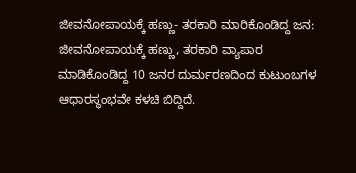ಜೀವನೋಪಾಯಕ್ಕೆ ಹಣ್ಣು- ತರಕಾರಿ ಮಾರಿಕೊಂಡಿದ್ದ ಜನ: ಜೀವನೋಪಾಯಕ್ಕೆ ಹಣ್ಣು, ತರಕಾರಿ ವ್ಯಾಪಾರ ಮಾಡಿಕೊಂಡಿದ್ದ 10 ಜನರ ದುರ್ಮರಣದಿಂದ ಕುಟುಂಬಗಳ ಆಧಾರಸ್ಥಂಭವೇ ಕಳಚಿ ಬಿದ್ದಿದೆ.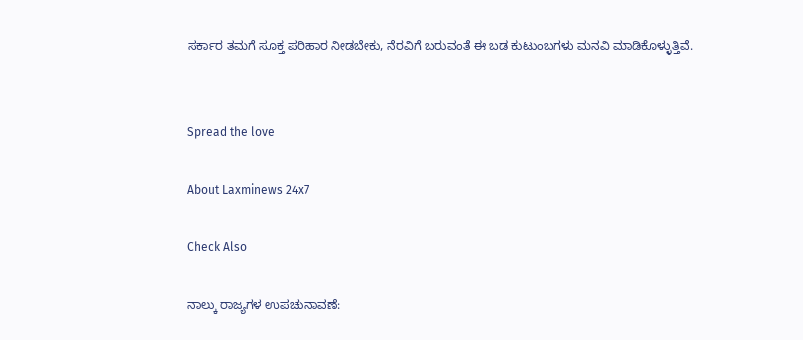ಸರ್ಕಾರ ತಮಗೆ ಸೂಕ್ತ ಪರಿಹಾರ ನೀಡಬೇಕು, ನೆರವಿಗೆ ಬರುವಂತೆ ಈ ಬಡ ಕುಟುಂಬಗಳು ಮನವಿ ಮಾಡಿಕೊಳ್ಳುತ್ತಿವೆ.


Spread the love

About Laxminews 24x7

Check Also

ನಾಲ್ಕು ರಾಜ್ಯಗಳ ಉಪಚುನಾವಣೆ: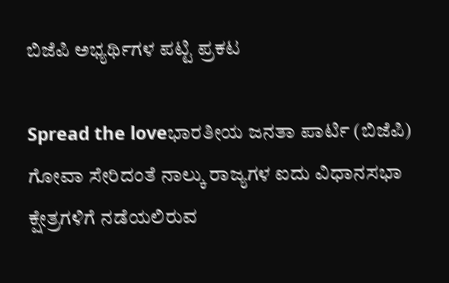ಬಿಜೆಪಿ ಅಭ್ಯರ್ಥಿಗಳ ಪಟ್ಟಿ ಪ್ರಕಟ

Spread the loveಭಾರತೀಯ ಜನತಾ ಪಾರ್ಟಿ (ಬಿಜೆಪಿ) ಗೋವಾ ಸೇರಿದಂತೆ ನಾಲ್ಕು ರಾಜ್ಯಗಳ ಐದು ವಿಧಾನಸಭಾ ಕ್ಷೇತ್ರಗಳಿಗೆ ನಡೆಯಲಿರುವ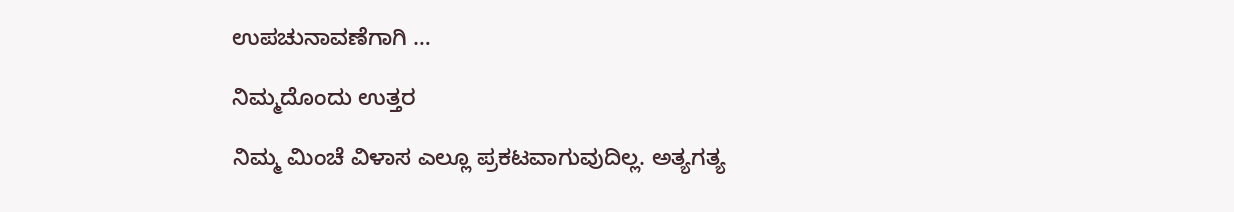ಉಪಚುನಾವಣೆಗಾಗಿ …

ನಿಮ್ಮದೊಂದು ಉತ್ತರ

ನಿಮ್ಮ ಮಿಂಚೆ ವಿಳಾಸ ಎಲ್ಲೂ ಪ್ರಕಟವಾಗುವುದಿಲ್ಲ. ಅತ್ಯಗತ್ಯ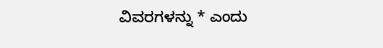ವಿವರಗಳನ್ನು * ಎಂದು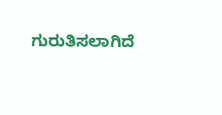ಗುರುತಿಸಲಾಗಿದೆ